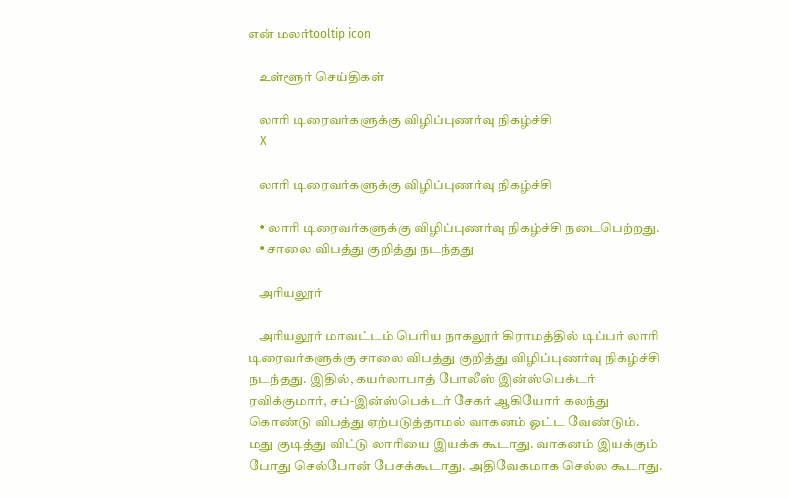என் மலர்tooltip icon

    உள்ளூர் செய்திகள்

    லாரி டிரைவர்களுக்கு விழிப்புணர்வு நிகழ்ச்சி
    X

    லாரி டிரைவர்களுக்கு விழிப்புணர்வு நிகழ்ச்சி

    • லாரி டிரைவர்களுக்கு விழிப்புணர்வு நிகழ்ச்சி நடைபெற்றது.
    • சாலை விபத்து குறித்து நடந்தது

    அரியலூர்

    அரியலூர் மாவட்டம் பெரிய நாகலூர் கிராமத்தில் டிப்பர் லாரி டிரைவர்களுக்கு சாலை விபத்து குறித்து விழிப்புணர்வு நிகழ்ச்சி நடந்தது. இதில், கயர்லாபாத் போலீஸ் இன்ஸ்பெக்டர் ரவிக்குமார், சப்-இன்ஸ்பெக்டர் சேகர் ஆகியோர் கலந்து கொண்டு விபத்து ஏற்படுத்தாமல் வாகனம் ஓட்ட வேண்டும். மது குடித்து விட்டு லாரியை இயக்க கூடாது. வாகனம் இயக்கும் போது செல்போன் பேசக்கூடாது. அதிவேகமாக செல்ல கூடாது.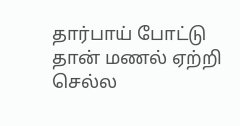தார்பாய் போட்டு தான் மணல் ஏற்றி செல்ல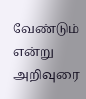வேண்டும் என்று அறிவுரை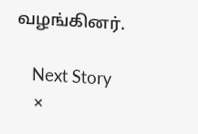வழங்கினர்.

    Next Story
    ×